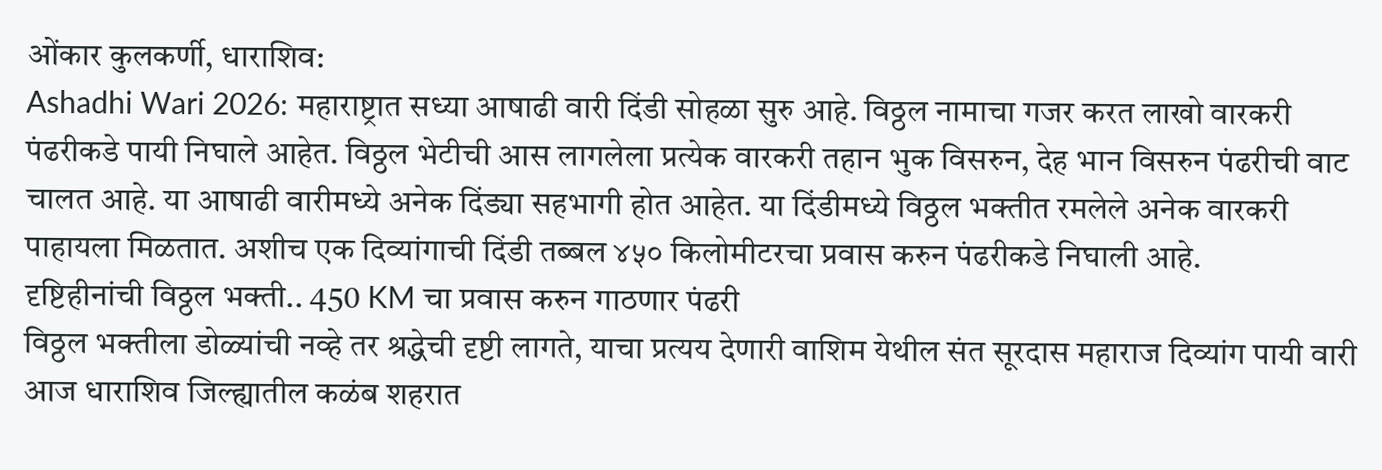ओंकार कुलकर्णी, धाराशिव:
Ashadhi Wari 2026: महाराष्ट्रात सध्या आषाढी वारी दिंडी सोहळा सुरु आहे. विठ्ठल नामाचा गजर करत लाखो वारकरी पंढरीकडे पायी निघाले आहेत. विठ्ठल भेटीची आस लागलेला प्रत्येक वारकरी तहान भुक विसरुन, देह भान विसरुन पंढरीची वाट चालत आहे. या आषाढी वारीमध्ये अनेक दिंड्या सहभागी होत आहेत. या दिंडीमध्ये विठ्ठल भक्तीत रमलेले अनेक वारकरी पाहायला मिळतात. अशीच एक दिव्यांगाची दिंडी तब्बल ४५० किलोमीटरचा प्रवास करुन पंढरीकडे निघाली आहे.
दृष्टिहीनांची विठ्ठल भक्ती.. 450 KM चा प्रवास करुन गाठणार पंढरी
विठ्ठल भक्तीला डोळ्यांची नव्हे तर श्रद्धेची दृष्टी लागते, याचा प्रत्यय देणारी वाशिम येथील संत सूरदास महाराज दिव्यांग पायी वारी आज धाराशिव जिल्ह्यातील कळंब शहरात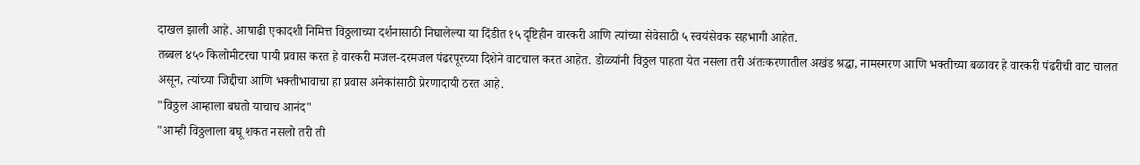दाखल झाली आहे. आषाढी एकादशी निमित्त विठ्ठलाच्या दर्शनासाठी निघालेल्या या दिंडीत १५ दृष्टिहीन वारकरी आणि त्यांच्या सेवेसाठी ५ स्वयंसेवक सहभागी आहेत.
तब्बल ४५० किलोमीटरचा पायी प्रवास करत हे वारकरी मजल-दरमजल पंढरपूरच्या दिशेने वाटचाल करत आहेत. डोळ्यांनी विठ्ठल पाहता येत नसला तरी अंतःकरणातील अखंड श्रद्धा, नामस्मरण आणि भक्तीच्या बळावर हे वारकरी पंढरीची वाट चालत असून, त्यांच्या जिद्दीचा आणि भक्तीभावाचा हा प्रवास अनेकांसाठी प्रेरणादायी ठरत आहे.
"विठ्ठल आम्हाला बघतो याचाच आनंद"
"आम्ही विठ्ठलाला बघू शकत नसलो तरी ती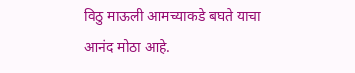विठु माऊली आमच्याकडे बघते याचा आनंद मोठा आहे.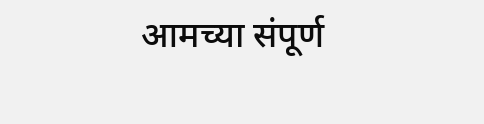आमच्या संपूर्ण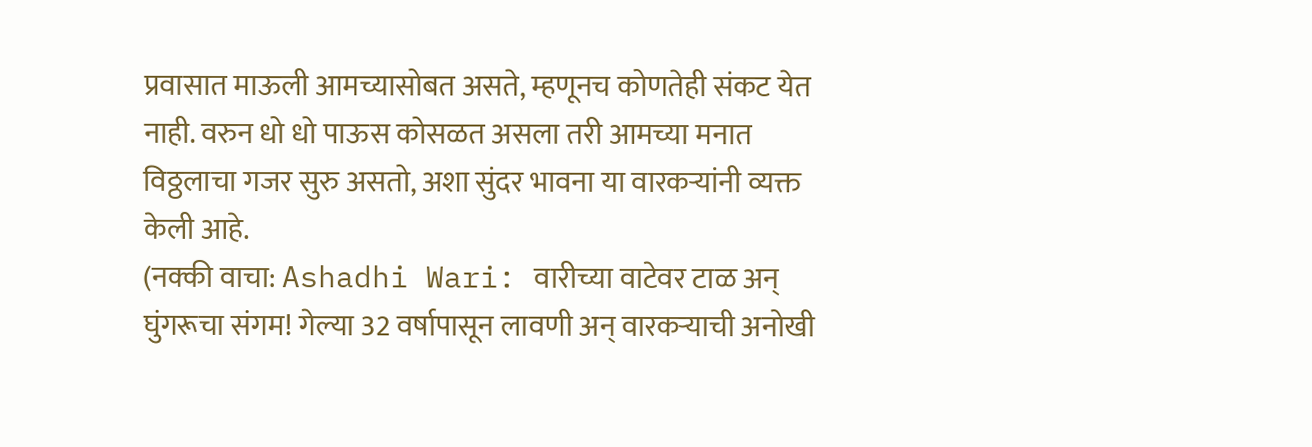प्रवासात माऊली आमच्यासोबत असते, म्हणूनच कोणतेही संकट येत नाही. वरुन धो धो पाऊस कोसळत असला तरी आमच्या मनात विठ्ठलाचा गजर सुरु असतो, अशा सुंदर भावना या वारकऱ्यांनी व्यक्त केली आहे.
(नक्की वाचा: Ashadhi Wari: वारीच्या वाटेवर टाळ अन् घुंगरूचा संगम! गेल्या 32 वर्षापासून लावणी अन् वारकऱ्याची अनोखी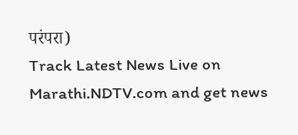परंपरा)
Track Latest News Live on Marathi.NDTV.com and get news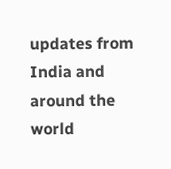updates from India and around the world